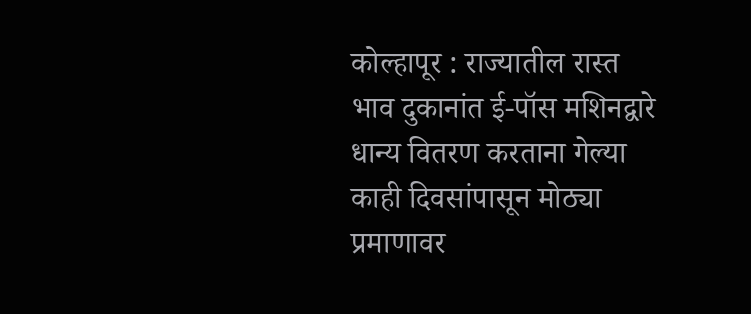कोल्हापूर : राज्यातील रास्त भाव दुकानांत ई-पॉस मशिनद्वारे धान्य वितरण करताना गेल्या काही दिवसांपासून मोठ्या प्रमाणावर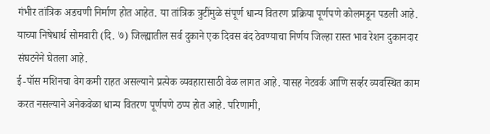गंभीर तांत्रिक अडचणी निर्माण होत आहेत. या तांत्रिक त्रुटींमुळे संपूर्ण धान्य वितरण प्रक्रिया पूर्णपणे कोलमडून पडली आहे. याच्या निषेधार्थ सोमवारी (दि. ७) जिल्ह्यातील सर्व दुकाने एक दिवस बंद ठेवण्याचा निर्णय जिल्हा रास्त भाव रेशन दुकानदार संघटनेने घेतला आहे.
ई-पॉस मशिनचा वेग कमी राहत असल्याने प्रत्येक व्यवहारासाठी वेळ लागत आहे. यासह नेटवर्क आणि सर्व्हर व्यवस्थित काम करत नसल्याने अनेकवेळा धान्य वितरण पूर्णपणे ठप्प होत आहे. परिणामी,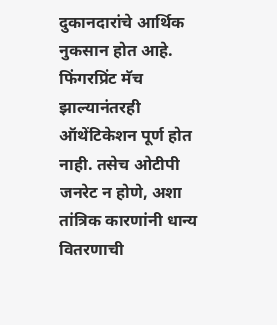दुकानदारांचे आर्थिक नुकसान होत आहे. फिंगरप्रिंट मॅच झाल्यानंतरही ऑथेंटिकेशन पूर्ण होत नाही. तसेच ओटीपी जनरेट न होणे, अशा तांत्रिक कारणांनी धान्य वितरणाची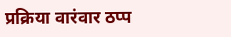प्रक्रिया वारंवार ठप्प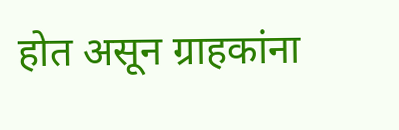होत असून ग्राहकांना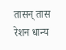तासन् तास रेशन धान्य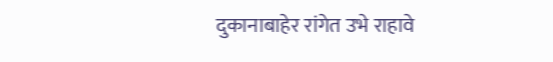दुकानाबाहेर रांगेत उभे राहावे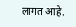लागत आहे.